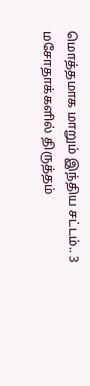மொத்தமாக மாறும் இந்திய சட்டம்.. 3 மசோதாக்களில் திருத்தம்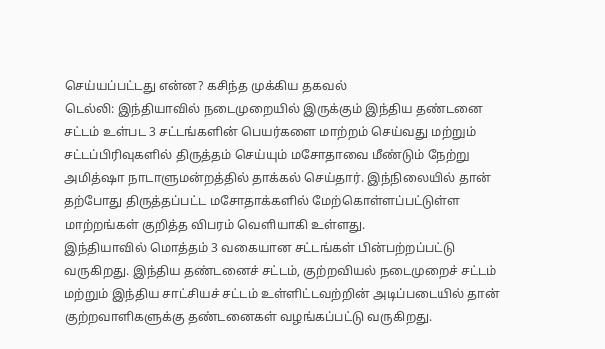செய்யப்பட்டது என்ன? கசிந்த முக்கிய தகவல்
டெல்லி: இந்தியாவில் நடைமுறையில் இருக்கும் இந்திய தண்டனை சட்டம் உள்பட 3 சட்டங்களின் பெயர்களை மாற்றம் செய்வது மற்றும் சட்டப்பிரிவுகளில் திருத்தம் செய்யும் மசோதாவை மீண்டும் நேற்று அமித்ஷா நாடாளுமன்றத்தில் தாக்கல் செய்தார். இந்நிலையில் தான் தற்போது திருத்தப்பட்ட மசோதாக்களில் மேற்கொள்ளப்பட்டுள்ள மாற்றங்கள் குறித்த விபரம் வெளியாகி உள்ளது.
இந்தியாவில் மொத்தம் 3 வகையான சட்டங்கள் பின்பற்றப்பட்டு வருகிறது. இந்திய தண்டனைச் சட்டம், குற்றவியல் நடைமுறைச் சட்டம் மற்றும் இந்திய சாட்சியச் சட்டம் உள்ளிட்டவற்றின் அடிப்படையில் தான் குற்றவாளிகளுக்கு தண்டனைகள் வழங்கப்பட்டு வருகிறது.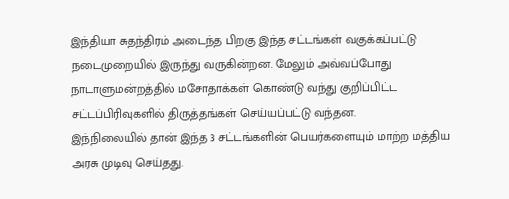இந்தியா சுதந்திரம் அடைந்த பிறகு இந்த சட்டங்கள் வகுக்கப்பட்டு நடைமுறையில் இருந்து வருகின்றன. மேலும் அவ்வப்போது நாடாளுமன்றத்தில் மசோதாக்கள் கொண்டு வந்து குறிப்பிட்ட சட்டப்பிரிவுகளில் திருத்தங்கள் செய்யப்பட்டு வந்தன.
இந்நிலையில் தான் இந்த 3 சட்டங்களின் பெயர்களையும் மாற்ற மத்திய அரசு முடிவு செய்தது.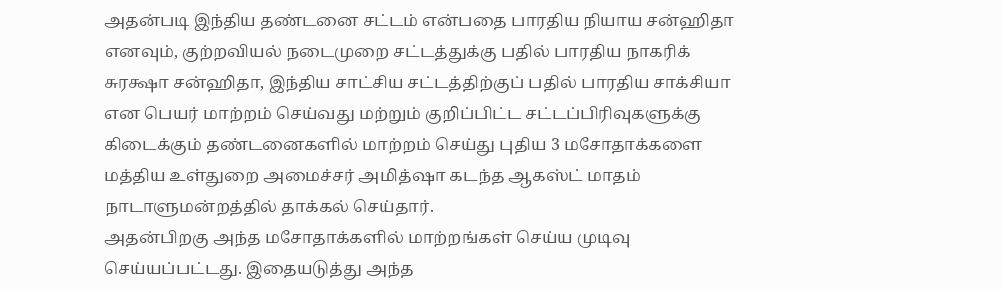அதன்படி இந்திய தண்டனை சட்டம் என்பதை பாரதிய நியாய சன்ஹிதா எனவும், குற்றவியல் நடைமுறை சட்டத்துக்கு பதில் பாரதிய நாகரிக் சுரக்ஷா சன்ஹிதா, இந்திய சாட்சிய சட்டத்திற்குப் பதில் பாரதிய சாக்சியா என பெயர் மாற்றம் செய்வது மற்றும் குறிப்பிட்ட சட்டப்பிரிவுகளுக்கு கிடைக்கும் தண்டனைகளில் மாற்றம் செய்து புதிய 3 மசோதாக்களை மத்திய உள்துறை அமைச்சர் அமித்ஷா கடந்த ஆகஸ்ட் மாதம் நாடாளுமன்றத்தில் தாக்கல் செய்தார்.
அதன்பிறகு அந்த மசோதாக்களில் மாற்றங்கள் செய்ய முடிவு செய்யப்பட்டது. இதையடுத்து அந்த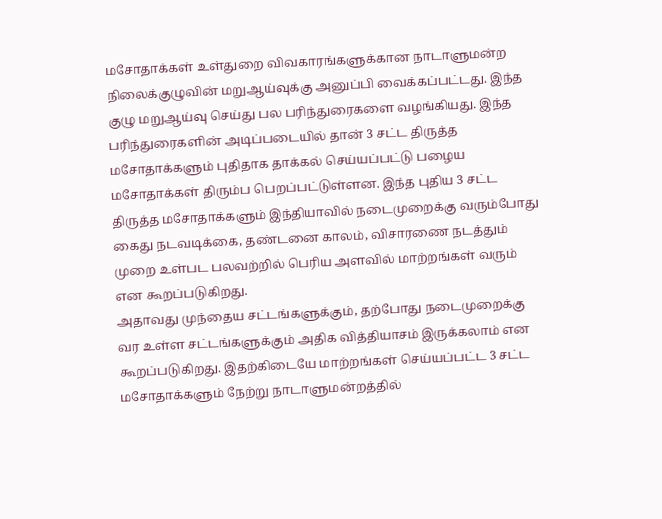மசோதாக்கள் உள்துறை விவகாரங்களுக்கான நாடாளுமன்ற நிலைக்குழுவின் மறுஆய்வுக்கு அனுப்பி வைக்கப்பட்டது. இந்த குழு மறுஆய்வு செய்து பல பரிந்துரைகளை வழங்கியது. இந்த பரிந்துரைகளின் அடிப்படையில் தான் 3 சட்ட திருத்த மசோதாக்களும் புதிதாக தாக்கல் செய்யப்பட்டு பழைய மசோதாக்கள் திரும்ப பெறப்பட்டுள்ளன. இந்த புதிய 3 சட்ட திருத்த மசோதாக்களும் இந்தியாவில் நடைமுறைக்கு வரும்போது கைது நடவடிக்கை, தண்டனை காலம், விசாரணை நடத்தும் முறை உள்பட பலவற்றில் பெரிய அளவில் மாற்றங்கள் வரும் என கூறப்படுகிறது.
அதாவது முந்தைய சட்டங்களுக்கும், தற்போது நடைமுறைக்கு வர உள்ள சட்டங்களுக்கும் அதிக வித்தியாசம் இருக்கலாம் என கூறப்படுகிறது. இதற்கிடையே மாற்றங்கள் செய்யப்பட்ட 3 சட்ட மசோதாக்களும் நேற்று நாடாளுமன்றத்தில்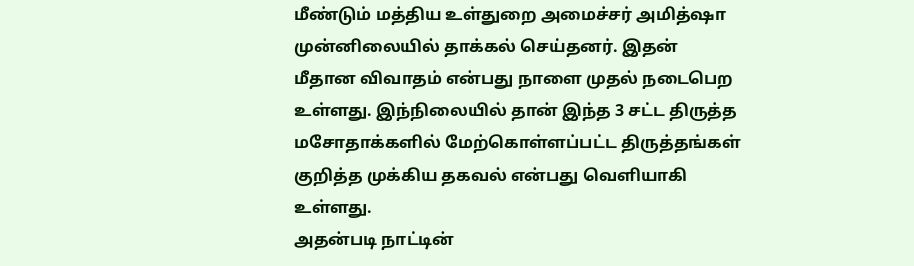மீண்டும் மத்திய உள்துறை அமைச்சர் அமித்ஷா முன்னிலையில் தாக்கல் செய்தனர். இதன் மீதான விவாதம் என்பது நாளை முதல் நடைபெற உள்ளது. இந்நிலையில் தான் இந்த 3 சட்ட திருத்த மசோதாக்களில் மேற்கொள்ளப்பட்ட திருத்தங்கள் குறித்த முக்கிய தகவல் என்பது வெளியாகி உள்ளது.
அதன்படி நாட்டின்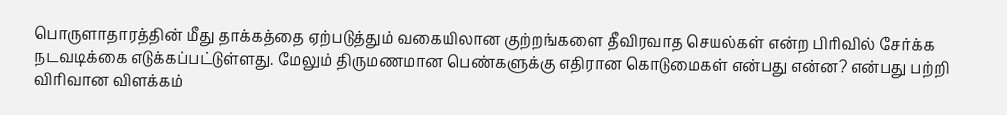பொருளாதாரத்தின் மீது தாக்கத்தை ஏற்படுத்தும் வகையிலான குற்றங்களை தீவிரவாத செயல்கள் என்ற பிரிவில் சேர்க்க நடவடிக்கை எடுக்கப்பட்டுள்ளது. மேலும் திருமணமான பெண்களுக்கு எதிரான கொடுமைகள் என்பது என்ன? என்பது பற்றி விரிவான விளக்கம்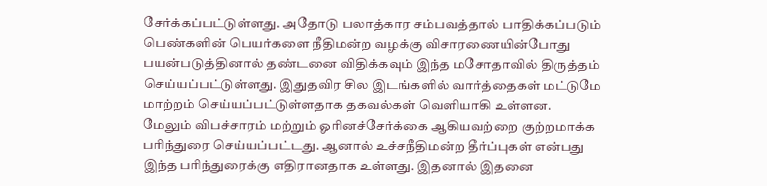சேர்க்கப்பட்டுள்ளது. அதோடு பலாத்கார சம்பவத்தால் பாதிக்கப்படும் பெண்களின் பெயர்களை நீதிமன்ற வழக்கு விசாரணையின்போது பயன்படுத்தினால் தண்டனை விதிக்கவும் இந்த மசோதாவில் திருத்தம் செய்யப்பட்டுள்ளது. இதுதவிர சில இடங்களில் வார்த்தைகள் மட்டுமே மாற்றம் செய்யப்பட்டுள்ளதாக தகவல்கள் வெளியாகி உள்ளன.
மேலும் விபச்சாரம் மற்றும் ஓரினச்சேர்க்கை ஆகியவற்றை குற்றமாக்க பரிந்துரை செய்யப்பட்டது. ஆனால் உச்சநீதிமன்ற தீர்ப்புகள் என்பது இந்த பரிந்துரைக்கு எதிரானதாக உள்ளது. இதனால் இதனை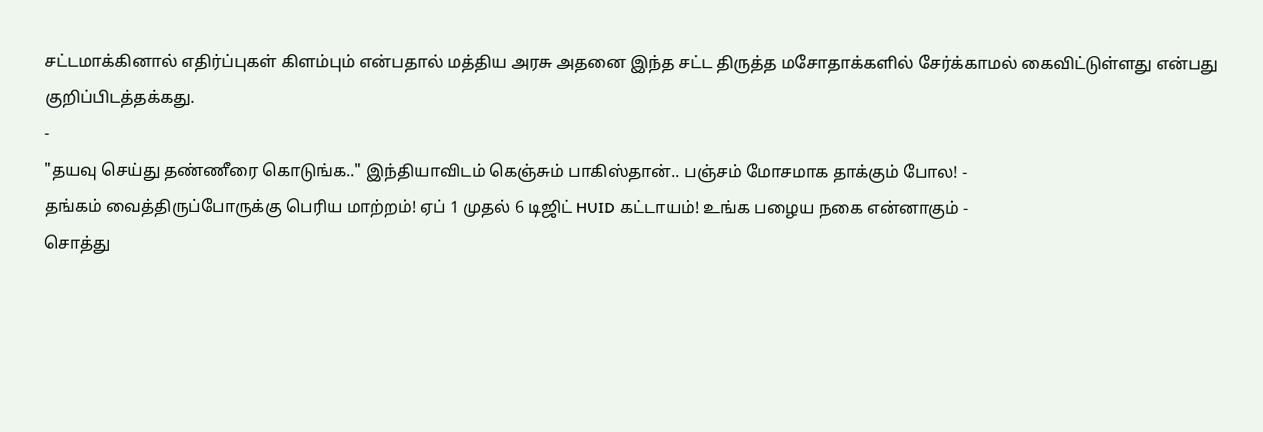சட்டமாக்கினால் எதிர்ப்புகள் கிளம்பும் என்பதால் மத்திய அரசு அதனை இந்த சட்ட திருத்த மசோதாக்களில் சேர்க்காமல் கைவிட்டுள்ளது என்பது குறிப்பிடத்தக்கது.
-
"தயவு செய்து தண்ணீரை கொடுங்க.." இந்தியாவிடம் கெஞ்சும் பாகிஸ்தான்.. பஞ்சம் மோசமாக தாக்கும் போல! -
தங்கம் வைத்திருப்போருக்கு பெரிய மாற்றம்! ஏப் 1 முதல் 6 டிஜிட் HUID கட்டாயம்! உங்க பழைய நகை என்னாகும் -
சொத்து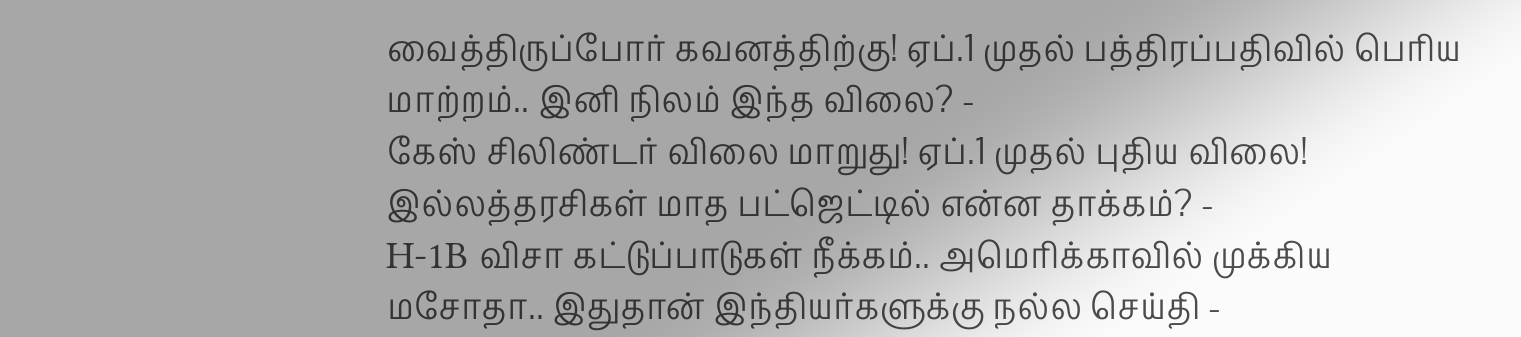வைத்திருப்போர் கவனத்திற்கு! ஏப்.1 முதல் பத்திரப்பதிவில் பெரிய மாற்றம்.. இனி நிலம் இந்த விலை? -
கேஸ் சிலிண்டர் விலை மாறுது! ஏப்.1 முதல் புதிய விலை! இல்லத்தரசிகள் மாத பட்ஜெட்டில் என்ன தாக்கம்? -
H-1B விசா கட்டுப்பாடுகள் நீக்கம்.. அமெரிக்காவில் முக்கிய மசோதா.. இதுதான் இந்தியர்களுக்கு நல்ல செய்தி -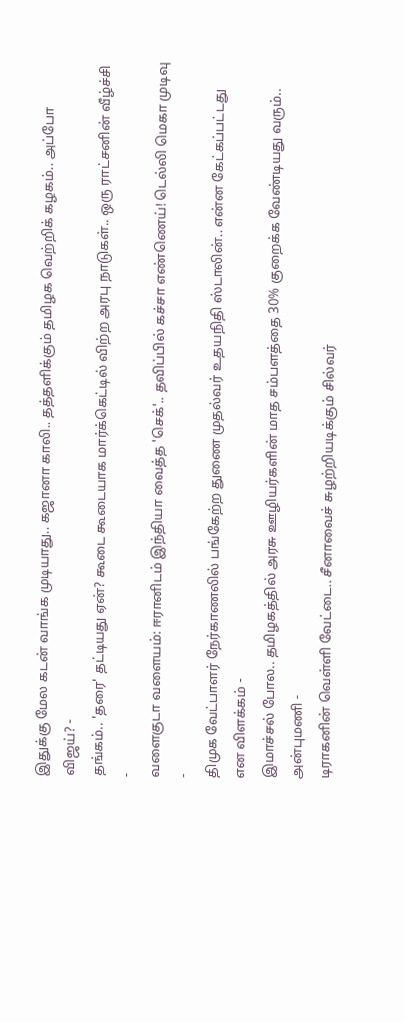இதுக்கு மேல கடன் வாங்க முடியாது.. கஜானா காலி.. தத்தளிக்கும் தமிழக வெற்றிக் கழகம்.. அப்போ விஜய்? -
தங்கம்.. 'தரை' தட்டியது ஏன்? கூடை கூடையாக மார்க்கெட்டில் விற்ற அரபு நாடுகள்.. ஒரு ராட்சனின் வீழ்ச்சி -
வளைகுடா வளையம்: ஈரானிடம் இந்தியா வைத்த 'செக்'.. தவிப்பில் கச்சா எண்ணெய்! டெல்லி மெகா முடிவு -
திமுக வேட்பாளர் நேர்காணலில் பங்கேற்ற துணை முதல்வர் உதயநிதி ஸ்டாலின்.. என்ன கேட்கப்பட்டது என விளக்கம் -
இமாச்சல் போல.. தமிழகத்தில் அரசு ஊழியர்களின் மாத சம்பளத்தை 30% குறைக்க வேண்டியது வரும்.. அன்புமணி -
டிராகனின் வெள்ளி வேட்டை.. சீனாவைச் சுழற்றியடிக்கும் சில்வர்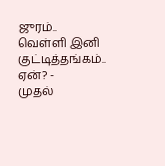ஜுரம்.. வெள்ளி இனி குட்டித்தங்கம்.. ஏன்? -
முதல்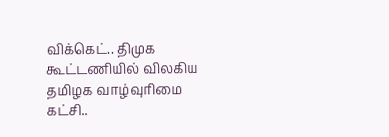விக்கெட்.. திமுக கூட்டணியில் விலகிய தமிழக வாழ்வுரிமை கட்சி..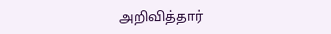அறிவித்தார்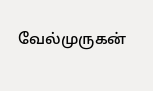வேல்முருகன்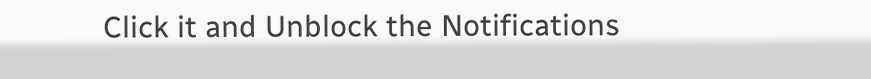Click it and Unblock the Notifications